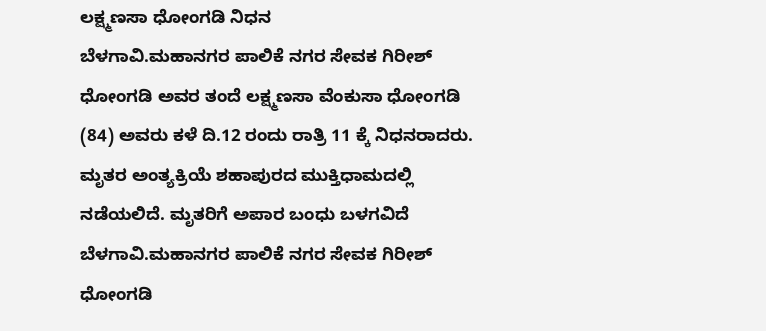ಲಕ್ಷ್ಮಣಸಾ ಧೋಂಗಡಿ ನಿಧನ
ಬೆಳಗಾವಿ.ಮಹಾನಗರ ಪಾಲಿಕೆ ನಗರ ಸೇವಕ ಗಿರೀಶ್ ಧೋಂಗಡಿ ಅವರ ತಂದೆ ಲಕ್ಷ್ಮಣಸಾ ವೆಂಕುಸಾ ಧೋಂಗಡಿ (84) ಅವರು ಕಳೆ ದಿ.12 ರಂದು ರಾತ್ರಿ 11 ಕ್ಕೆ ನಿಧನರಾದರು. ಮೃತರ ಅಂತ್ಯಕ್ರಿಯೆ ಶಹಾಪುರದ ಮುಕ್ತಿಧಾಮದಲ್ಲಿ ನಡೆಯಲಿದೆ. ಮೃತರಿಗೆ ಅಪಾರ ಬಂಧು ಬಳಗವಿದೆ
ಬೆಳಗಾವಿ.ಮಹಾನಗರ ಪಾಲಿಕೆ ನಗರ ಸೇವಕ ಗಿರೀಶ್ ಧೋಂಗಡಿ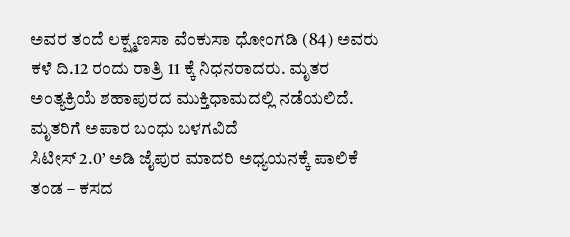ಅವರ ತಂದೆ ಲಕ್ಷ್ಮಣಸಾ ವೆಂಕುಸಾ ಧೋಂಗಡಿ (84) ಅವರು ಕಳೆ ದಿ.12 ರಂದು ರಾತ್ರಿ 11 ಕ್ಕೆ ನಿಧನರಾದರು. ಮೃತರ ಅಂತ್ಯಕ್ರಿಯೆ ಶಹಾಪುರದ ಮುಕ್ತಿಧಾಮದಲ್ಲಿ ನಡೆಯಲಿದೆ. ಮೃತರಿಗೆ ಅಪಾರ ಬಂಧು ಬಳಗವಿದೆ
ಸಿಟೀಸ್ 2.0’ ಅಡಿ ಜೈಪುರ ಮಾದರಿ ಅಧ್ಯಯನಕ್ಕೆ ಪಾಲಿಕೆ ತಂಡ – ಕಸದ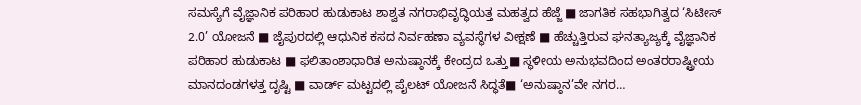ಸಮಸ್ಯೆಗೆ ವೈಜ್ಞಾನಿಕ ಪರಿಹಾರ ಹುಡುಕಾಟ ಶಾಶ್ವತ ನಗರಾಭಿವೃದ್ಧಿಯತ್ತ ಮಹತ್ವದ ಹೆಜ್ಜೆ ■ ಜಾಗತಿಕ ಸಹಭಾಗಿತ್ವದ ‘ಸಿಟೀಸ್ 2.0’ ಯೋಜನೆ ■ ಜೈಪುರದಲ್ಲಿ ಆಧುನಿಕ ಕಸದ ನಿರ್ವಹಣಾ ವ್ಯವಸ್ಥೆಗಳ ವೀಕ್ಷಣೆ ■ ಹೆಚ್ಚುತ್ತಿರುವ ಘನತ್ಯಾಜ್ಯಕ್ಕೆ ವೈಜ್ಞಾನಿಕ ಪರಿಹಾರ ಹುಡುಕಾಟ ■ ಫಲಿತಾಂಶಾಧಾರಿತ ಅನುಷ್ಠಾನಕ್ಕೆ ಕೇಂದ್ರದ ಒತ್ತು■ ಸ್ಥಳೀಯ ಅನುಭವದಿಂದ ಅಂತರರಾಷ್ಟ್ರೀಯ ಮಾನದಂಡಗಳತ್ತ ದೃಷ್ಟಿ ■ ವಾರ್ಡ್ ಮಟ್ಟದಲ್ಲಿ ಪೈಲಟ್ ಯೋಜನೆ ಸಿದ್ಧತೆ■ ‘ಅನುಷ್ಠಾನ’ವೇ ನಗರ…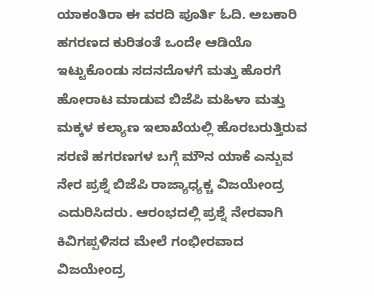ಯಾಕಂತಿರಾ ಈ ವರದಿ ಪೂರ್ತಿ ಓದಿ. ಅಬಕಾರಿ ಹಗರಣದ ಕುರಿತಂತೆ ಒಂದೇ ಆಡಿಯೊ ಇಟ್ಟುಕೊಂಡು ಸದನದೊಳಗೆ ಮತ್ತು ಹೊರಗೆ ಹೋರಾಟ ಮಾಡುವ ಬಿಜೆಪಿ ಮಹಿಳಾ ಮತ್ತು ಮಕ್ಕಳ ಕಲ್ಯಾಣ ಇಲಾಖೆಯಲ್ಲಿ ಹೊರಬರುತ್ತಿರುವ ಸರಣಿ ಹಗರಣಗಳ ಬಗ್ಗೆ ಮೌನ ಯಾಕೆ ಎನ್ಬುವ ನೇರ ಪ್ರಶ್ನೆ ಬಿಜೆಪಿ ರಾಜ್ಯಾಧ್ಯಕ್ಚ ವಿಜಯೇಂದ್ರ ಎದುರಿಸಿದರು. ಆರಂಭದಲ್ಲಿ ಪ್ರಶ್ನೆ ನೇರವಾಗಿ ಕಿವಿಗಪ್ಪಳಿಸದ ಮೇಲೆ ಗಂಭೀರವಾದ ವಿಜಯೇಂದ್ರ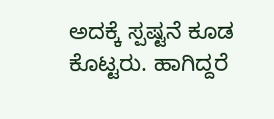ಅದಕ್ಕೆ ಸ್ಪಷ್ಟನೆ ಕೂಡ ಕೊಟ್ಟರು. ಹಾಗಿದ್ದರೆ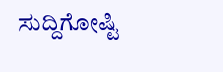ಸುದ್ದಿಗೋಷ್ಟಿ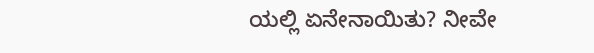ಯಲ್ಲಿ ಏನೇನಾಯಿತು? ನೀವೇ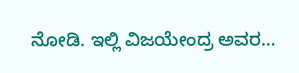ನೋಡಿ. ಇಲ್ಲಿ ವಿಜಯೇಂದ್ರ ಅವರ…